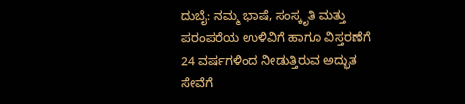ದುಬೈ: ನಮ್ಮ ಭಾಷೆ, ಸಂಸ್ಕೃತಿ ಮತ್ತು ಪರಂಪರೆಯ ಉಳಿವಿಗೆ ಹಾಗೂ ವಿಸ್ತರಣೆಗೆ 24 ವರ್ಷಗಳಿಂದ ನೀಡುತ್ತಿರುವ ಅದ್ಭುತ ಸೇವೆಗೆ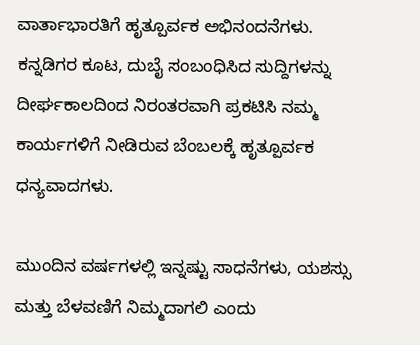ವಾರ್ತಾಭಾರತಿಗೆ ಹೃತ್ಪೂರ್ವಕ ಅಭಿನಂದನೆಗಳು. ಕನ್ನಡಿಗರ ಕೂಟ, ದುಬೈ ಸಂಬಂಧಿಸಿದ ಸುದ್ದಿಗಳನ್ನು ದೀರ್ಘಕಾಲದಿಂದ ನಿರಂತರವಾಗಿ ಪ್ರಕಟಿಸಿ ನಮ್ಮ ಕಾರ್ಯಗಳಿಗೆ ನೀಡಿರುವ ಬೆಂಬಲಕ್ಕೆ ಹೃತ್ಪೂರ್ವಕ ಧನ್ಯವಾದಗಳು.

ಮುಂದಿನ ವರ್ಷಗಳಲ್ಲಿ ಇನ್ನಷ್ಟು ಸಾಧನೆಗಳು, ಯಶಸ್ಸು ಮತ್ತು ಬೆಳವಣಿಗೆ ನಿಮ್ಮದಾಗಲಿ ಎಂದು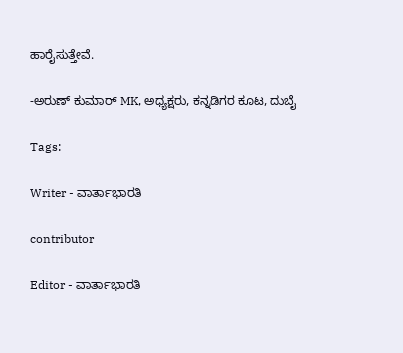ಹಾರೈಸುತ್ತೇವೆ.

-ಅರುಣ್ ಕುಮಾರ್ MK, ಅಧ್ಯಕ್ಷರು, ಕನ್ನಡಿಗರ ಕೂಟ, ದುಬೈ

Tags:

Writer - ವಾರ್ತಾಭಾರತಿ

contributor

Editor - ವಾರ್ತಾಭಾರತಿ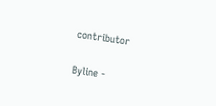contributor

Byline -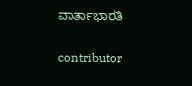ವಾರ್ತಾಭಾರತಿ

contributor